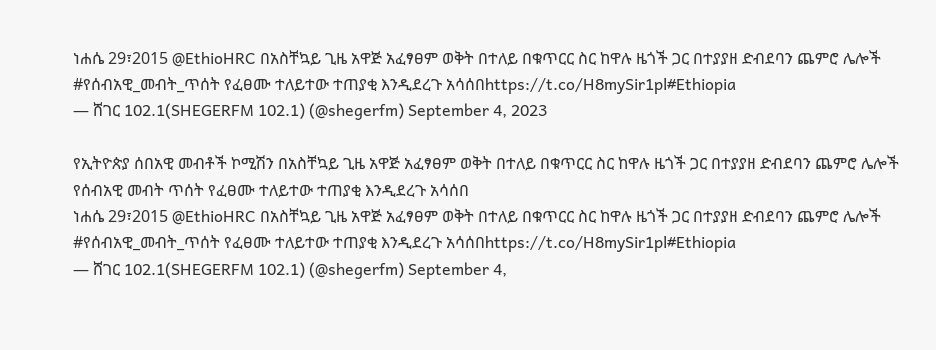ነሐሴ 29፣2015 @EthioHRC በአስቸኳይ ጊዜ አዋጅ አፈፃፀም ወቅት በተለይ በቁጥርር ስር ከዋሉ ዜጎች ጋር በተያያዘ ድብደባን ጨምሮ ሌሎች #የሰብአዊ_መብት_ጥሰት የፈፀሙ ተለይተው ተጠያቂ እንዲደረጉ አሳሰበhttps://t.co/H8mySir1pl#Ethiopia
— ሸገር 102.1(SHEGERFM 102.1) (@shegerfm) September 4, 2023

የኢትዮጵያ ሰበአዊ መብቶች ኮሚሽን በአስቸኳይ ጊዜ አዋጅ አፈፃፀም ወቅት በተለይ በቁጥርር ስር ከዋሉ ዜጎች ጋር በተያያዘ ድብደባን ጨምሮ ሌሎች የሰብአዊ መብት ጥሰት የፈፀሙ ተለይተው ተጠያቂ እንዲደረጉ አሳሰበ
ነሐሴ 29፣2015 @EthioHRC በአስቸኳይ ጊዜ አዋጅ አፈፃፀም ወቅት በተለይ በቁጥርር ስር ከዋሉ ዜጎች ጋር በተያያዘ ድብደባን ጨምሮ ሌሎች #የሰብአዊ_መብት_ጥሰት የፈፀሙ ተለይተው ተጠያቂ እንዲደረጉ አሳሰበhttps://t.co/H8mySir1pl#Ethiopia
— ሸገር 102.1(SHEGERFM 102.1) (@shegerfm) September 4,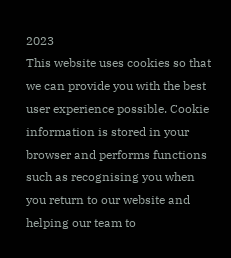2023
This website uses cookies so that we can provide you with the best user experience possible. Cookie information is stored in your browser and performs functions such as recognising you when you return to our website and helping our team to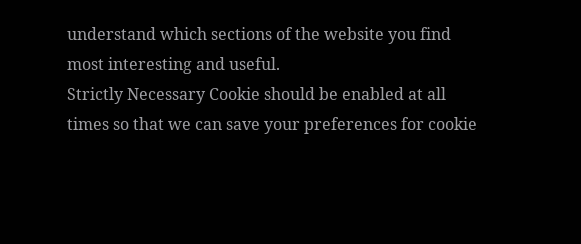understand which sections of the website you find most interesting and useful.
Strictly Necessary Cookie should be enabled at all times so that we can save your preferences for cookie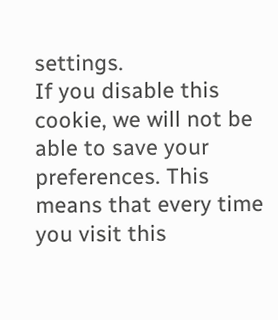settings.
If you disable this cookie, we will not be able to save your preferences. This means that every time you visit this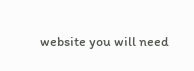website you will need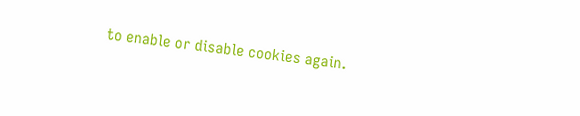to enable or disable cookies again.